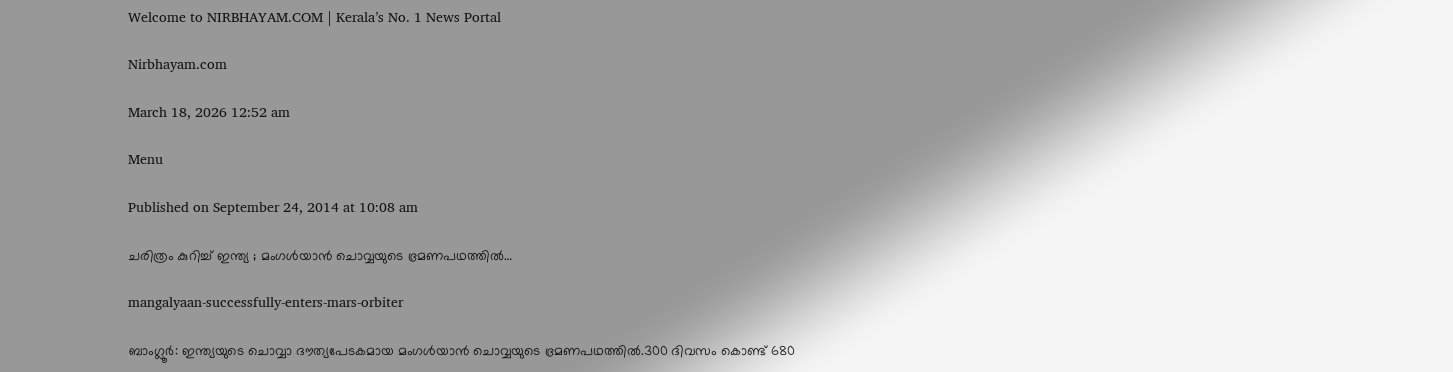Welcome to NIRBHAYAM.COM | Kerala’s No. 1 News Portal

Nirbhayam.com

March 18, 2026 12:52 am

Menu

Published on September 24, 2014 at 10:08 am

ചരിത്രം കുറിച്ച് ഇന്ത്യ ; മംഗള്‍യാന്‍ ചൊവ്വയുടെ ഭ്രമണപഥത്തില്‍…

mangalyaan-successfully-enters-mars-orbiter

ബാംഗ്ലൂര്‍: ഇന്ത്യയുടെ ചൊവ്വാ ദൗത്യപേടകമായ മംഗള്‍യാന്‍ ചൊവ്വയുടെ ഭ്രമണപഥത്തില്‍.300 ദിവസം കൊണ്ട് 680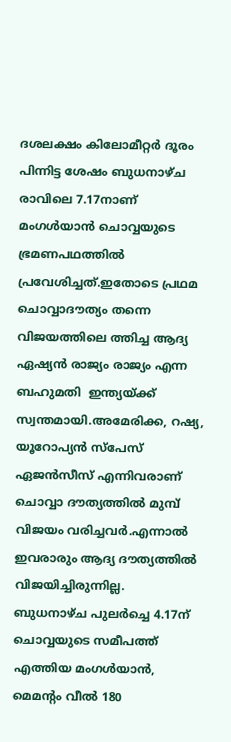ദശലക്ഷം കിലോമീറ്റര്‍ ദൂരം പിന്നിട്ട ശേഷം ബുധനാഴ്ച രാവിലെ 7.17നാണ്  മംഗള്‍യാന്‍ ചൊവ്വയുടെ ഭ്രമണപഥത്തില്‍ പ്രവേശിച്ചത്.ഇതോടെ പ്രഥമ ചൊവ്വാദൗത്യം തന്നെ വിജയത്തിലെ ത്തിച്ച ആദ്യ ഏഷ്യന്‍ രാജ്യം രാജ്യം എന്ന ബഹുമതി  ഇന്ത്യയ്ക്ക് സ്വന്തമായി.അമേരിക്ക, റഷ്യ, യൂറോപ്യന്‍ സ്‌പേസ് ഏജന്‍സീസ് എന്നിവരാണ് ചൊവ്വാ ദൗത്യത്തില്‍ മുമ്പ് വിജയം വരിച്ചവര്‍.എന്നാല്‍ ഇവരാരും ആദ്യ ദൗത്യത്തില്‍ വിജയിച്ചിരുന്നില്ല.     ബുധനാഴ്ച പുലര്‍ച്ചെ 4.17ന് ചൊവ്വയുടെ സമീപത്ത് എത്തിയ മംഗള്‍യാന്‍, മെമന്‍റം വീല്‍ 180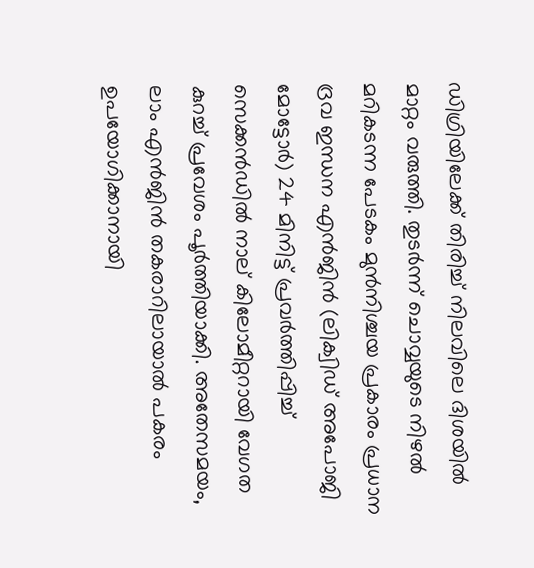ഡിഗ്രിയിലേക്ക് തിരിച്ച് നിലവിലെ ദിശയില്‍ മാറ്റം വരുത്തി. തുടര്‍ന്ന് ചൊവ്വയുടെ നിഴല്‍ മറികടന്ന പേടകം മുന്‍നിശ്ചയ പ്രകാരം പ്രധാന ദ്രവ ഇന്ധന എന്‍ജിന്‍ (ലിക്വിഡ് അപോജി മോട്ടോര്‍) 24 മിനിട്ട് പ്രവര്‍ത്തിപ്പിച്ച് സെക്കന്‍ഡില്‍ നാല് കിലോമീറ്ററായി വേഗത കുറച്ച് പ്രവേശം പൂര്‍ത്തിയാക്കി. അതേസമയം, ലാം എന്‍ജിന്‍ തകരാറിലായാല്‍ പകരം ഉപയോഗിക്കാനായി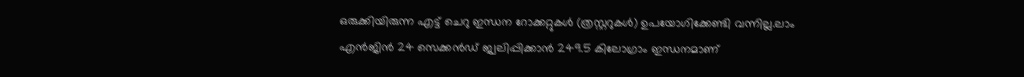ഒരുക്കിയിരുന്ന എട്ട് ചെറു ഇന്ധന റോക്കറ്റുകള്‍ (ത്രസ്റ്ററുകള്‍) ഉപയോഗിക്കേണ്ടി വന്നില്ല.ലാം എന്‍ജിന്‍ 24 സെക്കന്‍ഡ് ജ്വലിപ്പിക്കാന്‍ 249.5 കിലോഗ്രാം ഇന്ധനമാണ്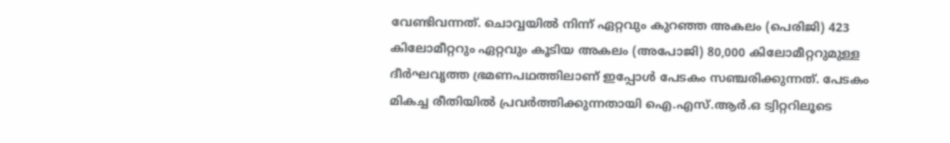വേണ്ടിവന്നത്. ചൊവ്വയില്‍ നിന്ന് ഏറ്റവും കുറഞ്ഞ അകലം (പെരിജി) 423 കിലോമീറ്ററും ഏറ്റവും കൂടിയ അകലം (അപോജി) 80,000 കിലോമീറ്ററുമുള്ള ദീര്‍ഘവൃത്ത ഭ്രമണപഥത്തിലാണ് ഇപ്പോള്‍ പേടകം സഞ്ചരിക്കുന്നത്. പേടകം മികച്ച രീതിയില്‍ പ്രവര്‍ത്തിക്കുന്നതായി ഐ.എസ്.ആര്‍.ഒ ട്വിറ്ററിലൂടെ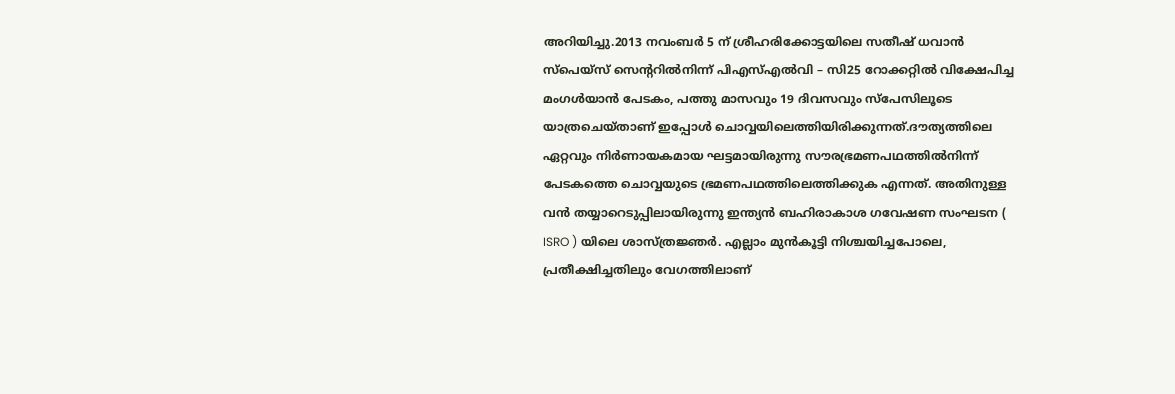അറിയിച്ചു.2013 നവംബര്‍ 5 ന് ശ്രീഹരിക്കോട്ടയിലെ സതീഷ് ധവാന്‍ സ്‌പെയ്‌സ് സെന്ററില്‍നിന്ന് പിഎസ്എല്‍വി – സി25 റോക്കറ്റില്‍ വിക്ഷേപിച്ച മംഗള്‍യാന്‍ പേടകം, പത്തു മാസവും 19 ദിവസവും സ്‌പേസിലൂടെ യാത്രചെയ്താണ് ഇപ്പോള്‍ ചൊവ്വയിലെത്തിയിരിക്കുന്നത്.ദൗത്യത്തിലെ ഏറ്റവും നിര്‍ണായകമായ ഘട്ടമായിരുന്നു സൗരഭ്രമണപഥത്തില്‍നിന്ന് പേടകത്തെ ചൊവ്വയുടെ ഭ്രമണപഥത്തിലെത്തിക്കുക എന്നത്. അതിനുള്ള വന്‍ തയ്യാറെടുപ്പിലായിരുന്നു ഇന്ത്യന്‍ ബഹിരാകാശ ഗവേഷണ സംഘടന ( ISRO ) യിലെ ശാസ്ത്രജ്ഞര്‍. എല്ലാം മുന്‍കൂട്ടി നിശ്ചയിച്ചപോലെ, പ്രതീക്ഷിച്ചതിലും വേഗത്തിലാണ്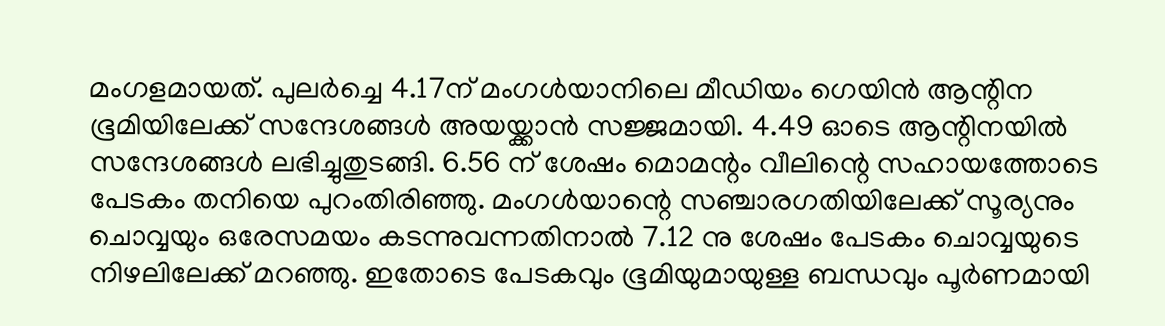മംഗളമായത്. പുലര്‍ച്ചെ 4.17ന് മംഗള്‍യാനിലെ മീഡിയം ഗെയിന്‍ ആന്റിന ഭൂമിയിലേക്ക് സന്ദേശങ്ങള്‍ അയയ്ക്കാന്‍ സജ്ജമായി. 4.49 ഓടെ ആന്റിനയില്‍ സന്ദേശങ്ങള്‍ ലഭിച്ചുതുടങ്ങി. 6.56 ന് ശേഷം മൊമന്റം വീലിന്റെ സഹായത്തോടെ പേടകം തനിയെ പുറംതിരിഞ്ഞു. മംഗള്‍യാന്റെ സഞ്ചാരഗതിയിലേക്ക് സൂര്യനും ചൊവ്വയും ഒരേസമയം കടന്നുവന്നതിനാല്‍ 7.12 നു ശേഷം പേടകം ചൊവ്വയുടെ നിഴലിലേക്ക് മറഞ്ഞു. ഇതോടെ പേടകവും ഭൂമിയുമായുള്ള ബന്ധവും പൂര്‍ണമായി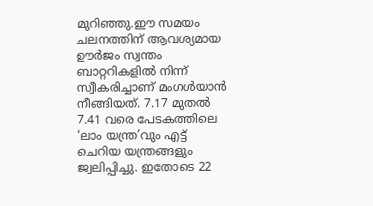മുറിഞ്ഞു.ഈ സമയം ചലനത്തിന് ആവശ്യമായ ഊര്‍ജം സ്വന്തം ബാറ്ററികളില്‍ നിന്ന് സ്വീകരിച്ചാണ് മംഗള്‍യാന്‍ നീങ്ങിയത്. 7.17 മുതല്‍ 7.41 വരെ പേടകത്തിലെ ‘ലാം യന്ത്ര’വും എട്ട് ചെറിയ യന്ത്രങ്ങളും ജ്വലിപ്പിച്ചു. ഇതോടെ 22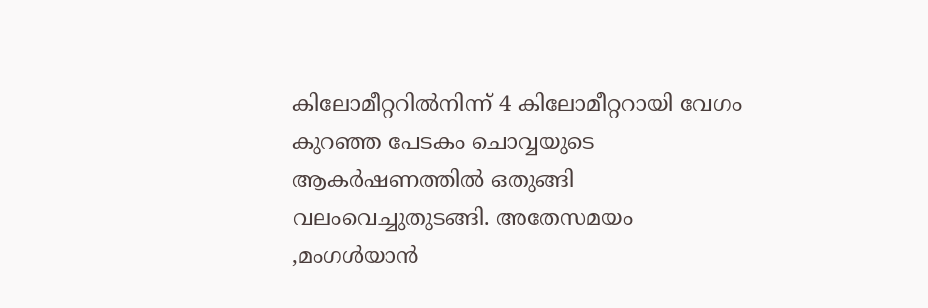കിലോമീറ്ററില്‍നിന്ന് 4 കിലോമീറ്ററായി വേഗം കുറഞ്ഞ പേടകം ചൊവ്വയുടെ ആകര്‍ഷണത്തില്‍ ഒതുങ്ങി വലംവെച്ചുതുടങ്ങി. അതേസമയം ,മംഗള്‍യാന്‍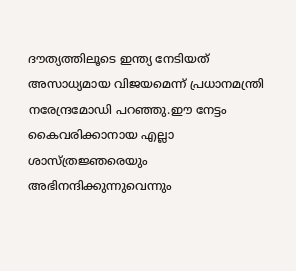ദൗത്യത്തിലൂടെ ഇന്ത്യ നേടിയത് അസാധ്യമായ വിജയമെന്ന് പ്രധാനമന്ത്രി നരേന്ദ്രമോഡി പറഞ്ഞു.ഈ നേട്ടം കൈവരിക്കാനായ എല്ലാ ശാസ്ത്രജ്ഞരെയും അഭിനന്ദിക്കുന്നുവെന്നും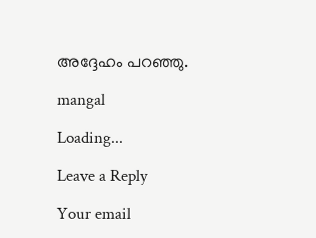അദ്ദേഹം പറഞ്ഞു.

mangal

Loading...

Leave a Reply

Your email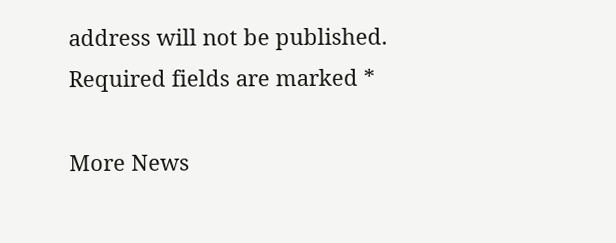address will not be published. Required fields are marked *

More News